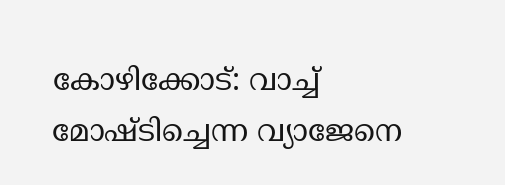കോഴിക്കോട്: വാച്ച് മോഷ്ടിച്ചെന്ന വ്യാജേനെ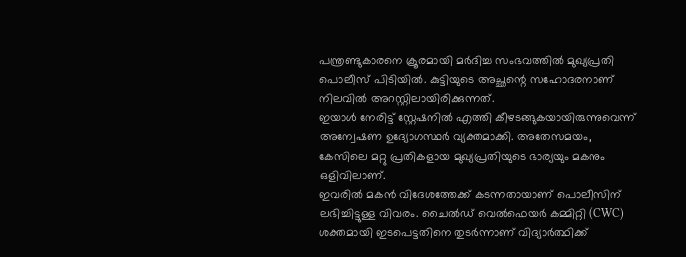പന്ത്രണ്ടുകാരനെ ക്രൂരമായി മർദിച്ച സംഭവത്തിൽ മുഖ്യപ്രതി പൊലീസ് പിടിയിൽ. കുട്ടിയുടെ അച്ഛന്റെ സഹോദരനാണ് നിലവിൽ അറസ്റ്റിലായിരിക്കുന്നത്.
ഇയാൾ നേരിട്ട് സ്റ്റേഷനിൽ എത്തി കീഴടങ്ങുകയായിരുന്നുവെന്ന് അന്വേഷണ ഉദ്യോഗസ്ഥർ വ്യക്തമാക്കി. അതേസമയം, കേസിലെ മറ്റു പ്രതികളായ മുഖ്യപ്രതിയുടെ ഭാര്യയും മകനും ഒളിവിലാണ്.
ഇവരിൽ മകൻ വിദേശത്തേക്ക് കടന്നതായാണ് പൊലീസിന് ലഭിച്ചിട്ടുള്ള വിവരം. ചൈൽഡ് വെൽഫെയർ കമ്മിറ്റി (CWC) ശക്തമായി ഇടപെട്ടതിനെ തുടർന്നാണ് വിദ്യാർത്ഥിക്ക്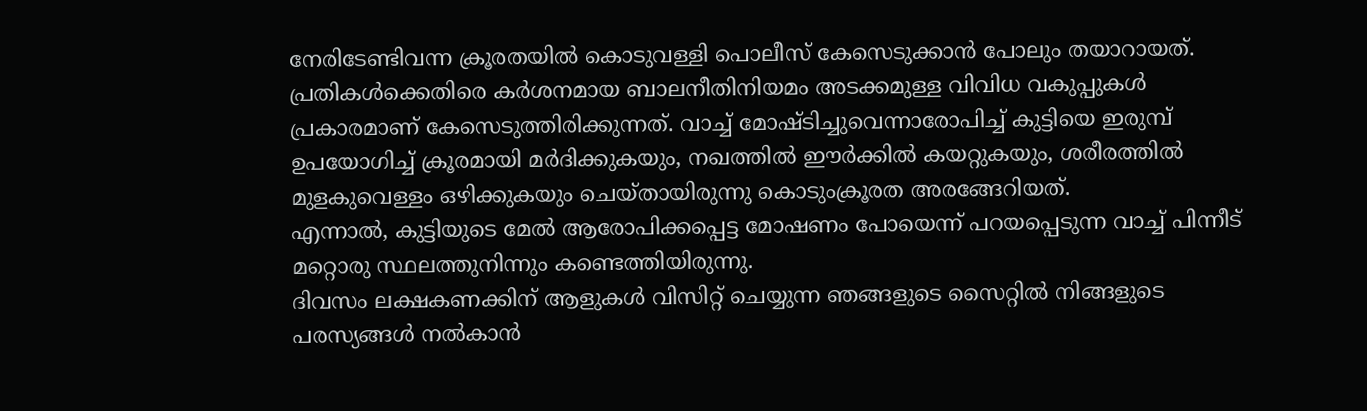നേരിടേണ്ടിവന്ന ക്രൂരതയിൽ കൊടുവള്ളി പൊലീസ് കേസെടുക്കാൻ പോലും തയാറായത്.
പ്രതികൾക്കെതിരെ കർശനമായ ബാലനീതിനിയമം അടക്കമുള്ള വിവിധ വകുപ്പുകൾ പ്രകാരമാണ് കേസെടുത്തിരിക്കുന്നത്. വാച്ച് മോഷ്ടിച്ചുവെന്നാരോപിച്ച് കുട്ടിയെ ഇരുമ്പ് ഉപയോഗിച്ച് ക്രൂരമായി മർദിക്കുകയും, നഖത്തിൽ ഈർക്കിൽ കയറ്റുകയും, ശരീരത്തിൽ മുളകുവെള്ളം ഒഴിക്കുകയും ചെയ്തായിരുന്നു കൊടുംക്രൂരത അരങ്ങേറിയത്.
എന്നാൽ, കുട്ടിയുടെ മേൽ ആരോപിക്കപ്പെട്ട മോഷണം പോയെന്ന് പറയപ്പെടുന്ന വാച്ച് പിന്നീട് മറ്റൊരു സ്ഥലത്തുനിന്നും കണ്ടെത്തിയിരുന്നു.
ദിവസം ലക്ഷകണക്കിന് ആളുകൾ വിസിറ്റ് ചെയ്യുന്ന ഞങ്ങളുടെ സൈറ്റിൽ നിങ്ങളുടെ പരസ്യങ്ങൾ നൽകാൻ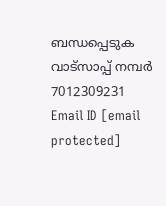ബന്ധപ്പെടുക വാട്സാപ്പ് നമ്പർ 7012309231 Email ID [email protected]